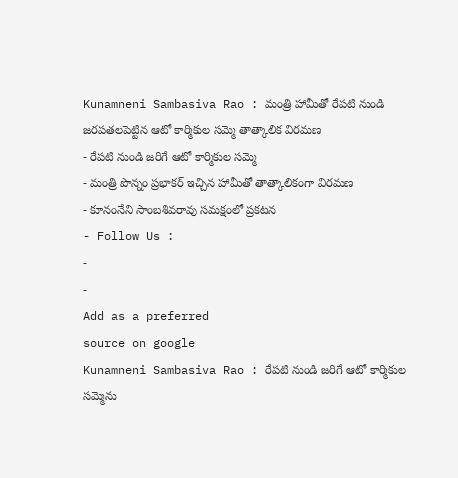Kunamneni Sambasiva Rao : మంత్రి హామీతో రేపటి నుండి జరపతలపెట్టిన ఆటో కార్మికుల సమ్మె తాత్కాలిక విరమణ
- రేపటి నుండి జరిగే ఆటో కార్మికుల సమ్మె
- మంత్రి పొన్నం ప్రభాకర్ ఇచ్చిన హామీతో తాత్కాలికంగా విరమణ
- కూనంనేని సాంబశివరావు సమక్షంలో ప్రకటన
- Follow Us :
-
-
Add as a preferred
source on google
Kunamneni Sambasiva Rao : రేపటి నుండి జరిగే ఆటో కార్మికుల సమ్మెను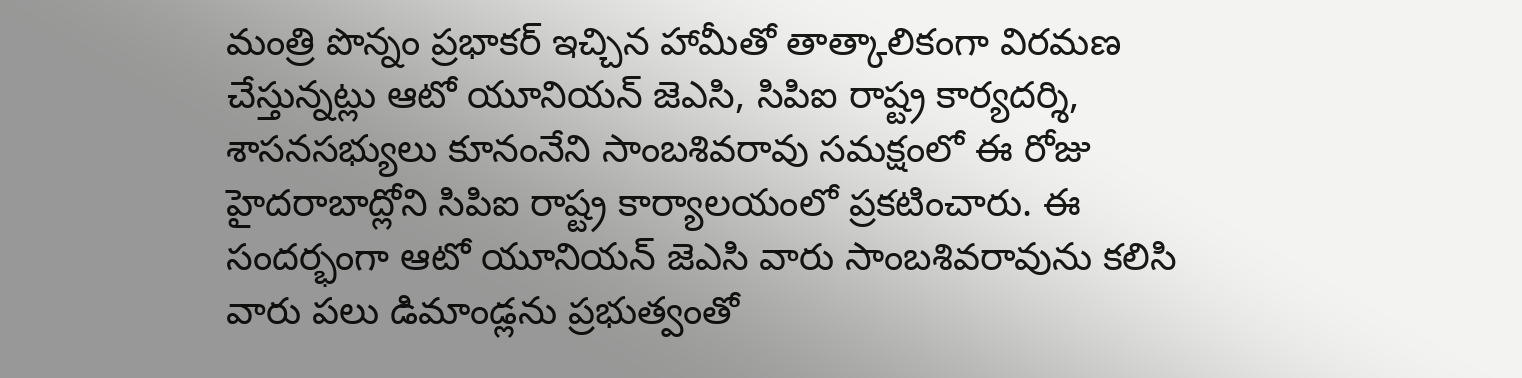మంత్రి పొన్నం ప్రభాకర్ ఇచ్చిన హామీతో తాత్కాలికంగా విరమణ చేస్తున్నట్లు ఆటో యూనియన్ జెఎసి, సిపిఐ రాష్ట్ర కార్యదర్శి, శాసనసభ్యులు కూనంనేని సాంబశివరావు సమక్షంలో ఈ రోజు హైదరాబాద్లోని సిపిఐ రాష్ట్ర కార్యాలయంలో ప్రకటించారు. ఈ సందర్భంగా ఆటో యూనియన్ జెఎసి వారు సాంబశివరావును కలిసి వారు పలు డిమాండ్లను ప్రభుత్వంతో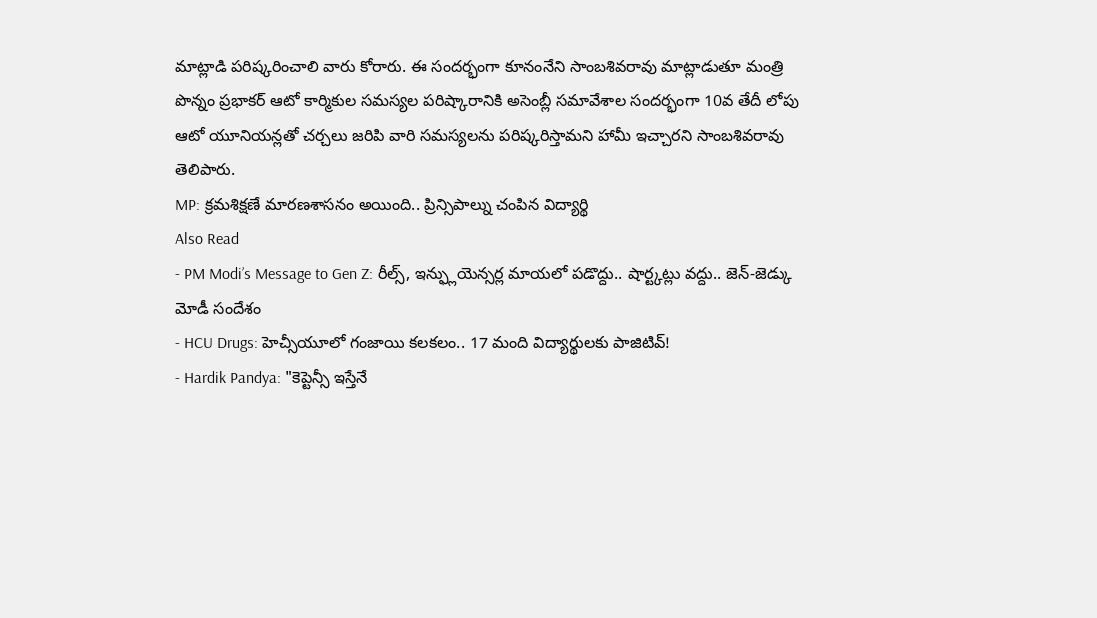మాట్లాడి పరిష్కరించాలి వారు కోరారు. ఈ సందర్భంగా కూనంనేని సాంబశివరావు మాట్లాడుతూ మంత్రి పొన్నం ప్రభాకర్ ఆటో కార్మికుల సమస్యల పరిష్కారానికి అసెంబ్లీ సమావేశాల సందర్భంగా 10వ తేదీ లోపు ఆటో యూనియన్లతో చర్చలు జరిపి వారి సమస్యలను పరిష్కరిస్తామని హామీ ఇచ్చారని సాంబశివరావు తెలిపారు.
MP: క్రమశిక్షణే మారణశాసనం అయింది.. ప్రిన్సిపాల్ను చంపిన విద్యార్థి
Also Read
- PM Modi’s Message to Gen Z: రీల్స్, ఇన్ఫ్లుయెన్సర్ల మాయలో పడొద్దు.. షార్ట్కట్లు వద్దు.. జెన్-జెడ్కు మోడీ సందేశం
- HCU Drugs: హెచ్సీయూలో గంజాయి కలకలం.. 17 మంది విద్యార్థులకు పాజిటివ్!
- Hardik Pandya: "కెప్టెన్సీ ఇస్తేనే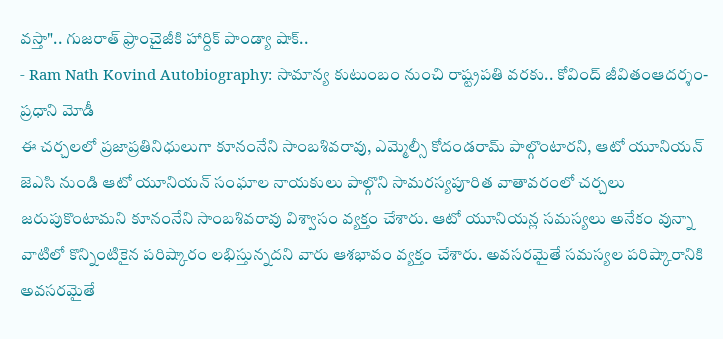వస్తా".. గుజరాత్ ఫ్రాంచైజీకి హార్దిక్ పాండ్యా షాక్..
- Ram Nath Kovind Autobiography: సామాన్య కుటుంబం నుంచి రాష్ట్రపతి వరకు.. కోవింద్ జీవితంఆదర్శం-ప్రధాని మోడీ
ఈ చర్చలలో ప్రజాప్రతినిధులుగా కూనంనేని సాంబశివరావు, ఎమ్మెల్సీ కోదండరామ్ పాల్గొంటారని, ఆటో యూనియన్ జెఎసి నుండి ఆటో యూనియన్ సంఘాల నాయకులు పాల్గొని సామరస్యపూరిత వాతావరంలో చర్చలు జరుపుకొంటామని కూనంనేని సాంబశివరావు విశ్వాసం వ్యక్తం చేశారు. ఆటో యూనియన్ల సమస్యలు అనేకం వున్నా వాటిలో కొన్నింటికైన పరిష్కారం లభిస్తున్నదని వారు ఆశభావం వ్యక్తం చేశారు. అవసరమైతే సమస్యల పరిష్కారానికి అవసరమైతే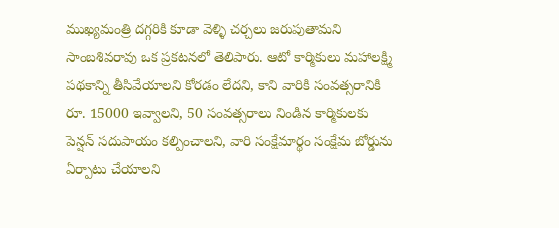ముఖ్యమంత్రి దగ్గరికి కూడా వెళ్ళి చర్చలు జరుపుతామని సాంబశివరావు ఒక ప్రకటనలో తెలిపారు. ఆటో కార్మికులు మహాలక్ష్మి పథకాన్ని తీసివేయాలని కోరడం లేదని, కాని వారికి సంవత్సరానికి రూ. 15000 ఇవ్వాలని, 50 సంవత్సరాలు నిండిన కార్మికులకు పెన్షన్ సదుపాయం కల్పించాలని, వారి సంక్షేమార్థం సంక్షేమ బోర్డును ఏర్పాటు చేయాలని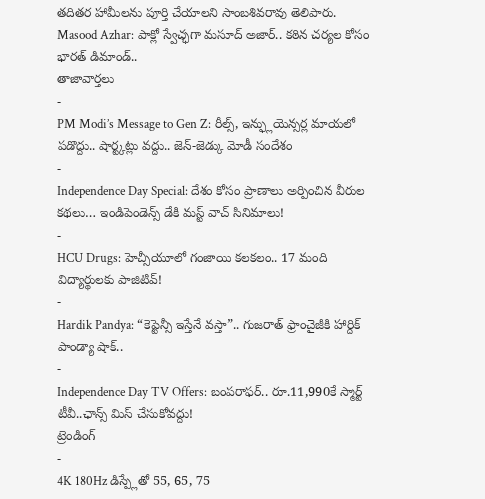తదితర హామీలను పూర్తి చేయాలని సాంబశివరావు తెలిపారు.
Masood Azhar: పాక్లో స్వేచ్ఛగా మసూద్ అజార్.. కఠిన చర్యల కోసం భారత్ డిమాండ్..
తాజావార్తలు
-
PM Modi’s Message to Gen Z: రీల్స్, ఇన్ఫ్లుయెన్సర్ల మాయలో పడొద్దు.. షార్ట్కట్లు వద్దు.. జెన్-జెడ్కు మోడీ సందేశం
-
Independence Day Special: దేశం కోసం ప్రాణాలు అర్పించిన వీరుల కథలు… ఇండిపెండెన్స్ డేకి మస్ట్ వాచ్ సినిమాలు!
-
HCU Drugs: హెచ్సీయూలో గంజాయి కలకలం.. 17 మంది విద్యార్థులకు పాజిటివ్!
-
Hardik Pandya: “కెప్టెన్సీ ఇస్తేనే వస్తా”.. గుజరాత్ ఫ్రాంచైజీకి హార్దిక్ పాండ్యా షాక్..
-
Independence Day TV Offers: బంపరాఫర్.. రూ.11,990కే స్మార్ట్ టీవీ..ఛాన్స్ మిస్ చేసుకోవద్దు!
ట్రెండింగ్
-
4K 180Hz డిస్ప్లేతో 55, 65, 75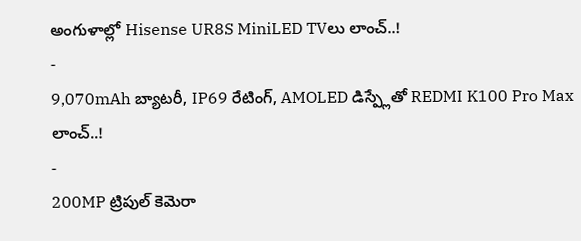అంగుళాల్లో Hisense UR8S MiniLED TVలు లాంచ్..!
-
9,070mAh బ్యాటరీ, IP69 రేటింగ్, AMOLED డిస్ప్లేతో REDMI K100 Pro Max లాంచ్..!
-
200MP ట్రిపుల్ కెమెరా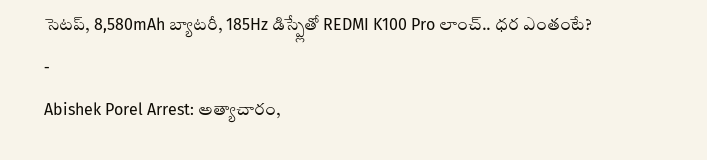సెటప్, 8,580mAh బ్యాటరీ, 185Hz డిస్ప్లేతో REDMI K100 Pro లాంచ్.. ధర ఎంతంటే?
-
Abishek Porel Arrest: అత్యాచారం,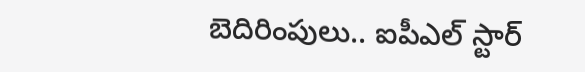బెదిరింపులు.. ఐపీఎల్ స్టార్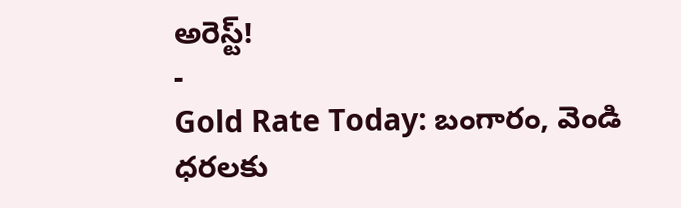అరెస్ట్!
-
Gold Rate Today: బంగారం, వెండి ధరలకు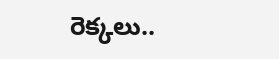రెక్కలు..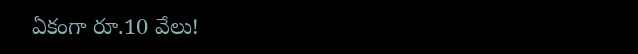ఏకంగా రూ.10 వేలు!